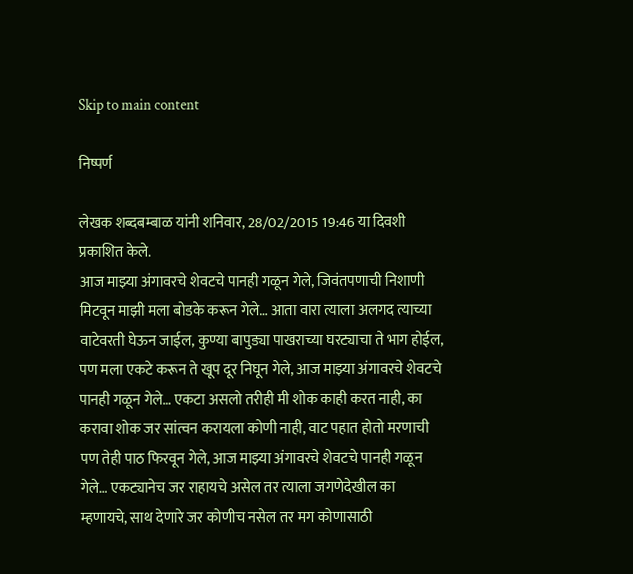Skip to main content

निष्पर्ण

लेखक शब्दबम्बाळ यांनी शनिवार, 28/02/2015 19:46 या दिवशी प्रकाशित केले.
आज माझ्या अंगावरचे शेवटचे पानही गळून गेले, जिवंतपणाची निशाणी मिटवून माझी मला बोडके करून गेले… आता वारा त्याला अलगद त्याच्या वाटेवरती घेऊन जाईल, कुण्या बापुड्या पाखराच्या घरट्याचा ते भाग होईल, पण मला एकटे करून ते खूप दूर निघून गेले, आज माझ्या अंगावरचे शेवटचे पानही गळून गेले… एकटा असलो तरीही मी शोक काही करत नाही, का करावा शोक जर सांत्वन करायला कोणी नाही, वाट पहात होतो मरणाची पण तेही पाठ फिरवून गेले, आज माझ्या अंगावरचे शेवटचे पानही गळून गेले… एकट्यानेच जर राहायचे असेल तर त्याला जगणेदेखील का म्हणायचे, साथ देणारे जर कोणीच नसेल तर मग कोणासाठी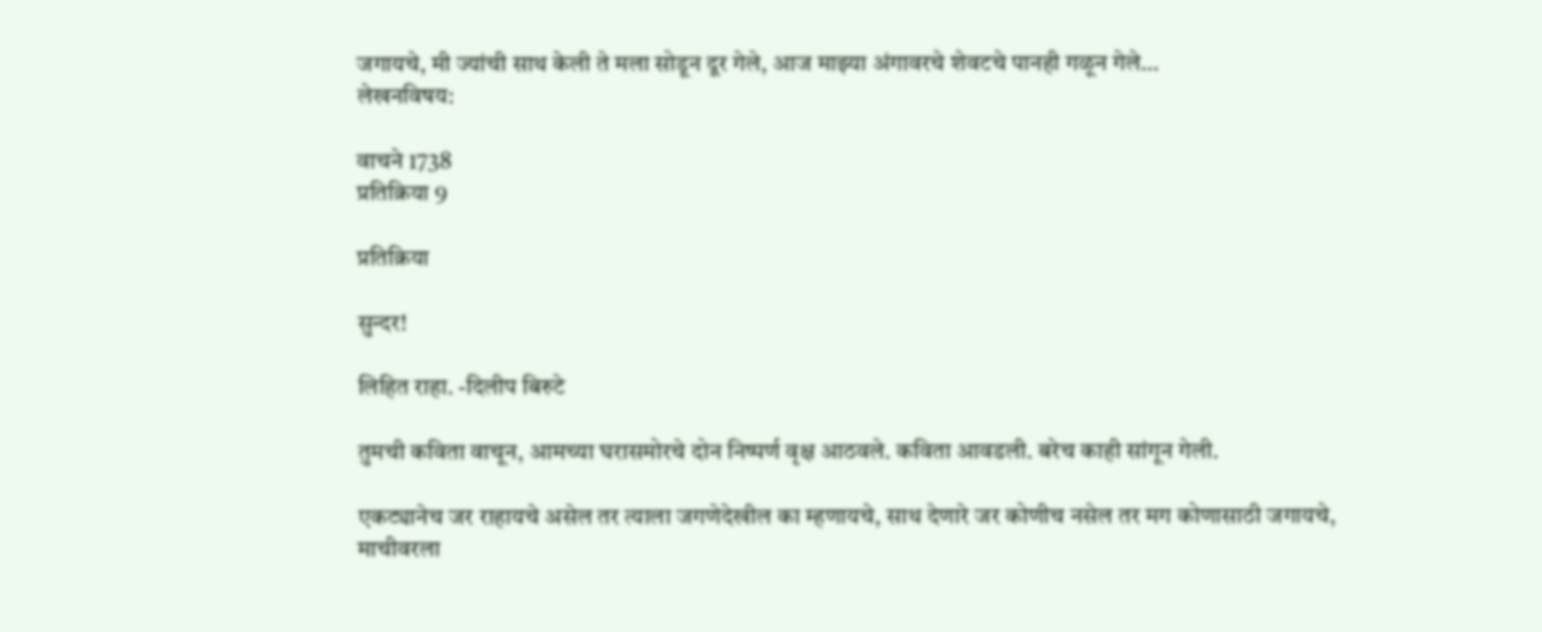जगायचे, मी ज्यांची साथ केली ते मला सोडून दूर गेले, आज माझ्या अंगावरचे शेवटचे पानही गळून गेले…
लेखनविषय:

वाचने 1738
प्रतिक्रिया 9

प्रतिक्रिया

सुन्दर!

लिहित राहा. -दिलीप बिरुटे

तुमची कविता वाचून, आमच्या घरासमोरचे दोन निष्पर्ण वृक्ष आठवले. कविता आवडली. बरेच काही सांगून गेली.

एकट्यानेच जर राहायचे असेल तर त्याला जगणेदेखील का म्हणायचे, साथ देणारे जर कोणीच नसेल तर मग कोणासाठी जगायचे,
माचीवरला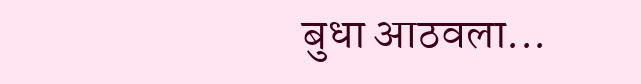बुधा आठवला...